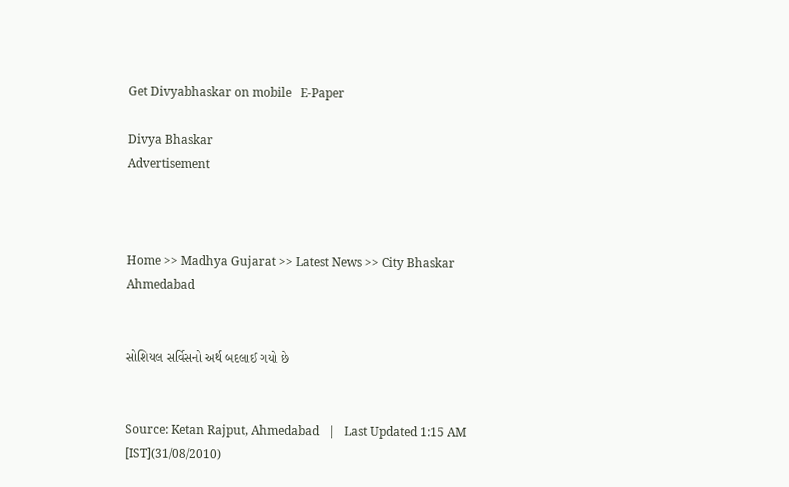Get Divyabhaskar on mobile   E-Paper

Divya Bhaskar
Advertisement



Home >> Madhya Gujarat >> Latest News >> City Bhaskar Ahmedabad


સોશિયલ સર્વિસનો અર્થ બદલાઈ ગયો છે


Source: Ketan Rajput, Ahmedabad   |   Last Updated 1:15 AM [IST](31/08/2010)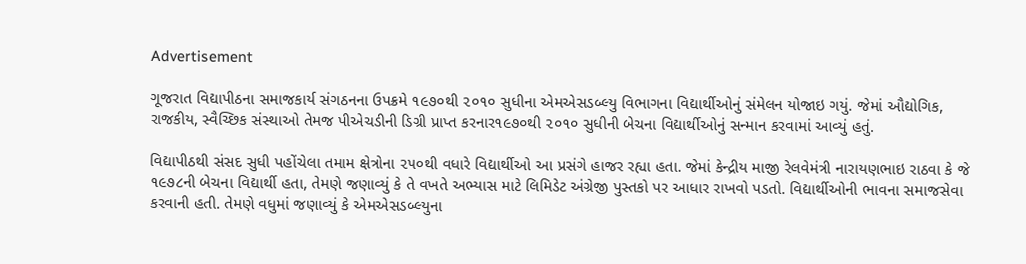Advertisement

ગૂજરાત વિદ્યાપીઠના સમાજકાર્ય સંગઠનના ઉપક્રમે ૧૯૭૦થી ૨૦૧૦ સુધીના એમએસડબ્લ્યુ વિભાગના વિદ્યાર્થીઓનું સંમેલન યોજાઇ ગયું. જેમાં ઔદ્યોગિક, રાજકીય, સ્વૈચ્છિક સંસ્થાઓ તેમજ પીએચડીની ડિગ્રી પ્રાપ્ત કરનાર૧૯૭૦થી ૨૦૧૦ સુધીની બેચના વિદ્યાર્થીઓનું સન્માન કરવામાં આવ્યું હતું.

વિદ્યાપીઠથી સંસદ સુધી પહોંચેલા તમામ ક્ષેત્રોના ૨૫૦થી વધારે વિદ્યાર્થીઓ આ પ્રસંગે હાજર રહ્યા હતા. જેમાં કેન્દ્રીય માજી રેલવેમંત્રી નારાયણભાઇ રાઠવા કે જે ૧૯૭૮ની બેચના વિદ્યાર્થી હતા, તેમણે જણાવ્યું કે તે વખતે અભ્યાસ માટે લિમિડેટ અંગ્રેજી પુસ્તકો પર આધાર રાખવો પડતો. વિદ્યાર્થીઓની ભાવના સમાજસેવા કરવાની હતી. તેમણે વધુમાં જણાવ્યું કે એમએસડબ્લ્યુના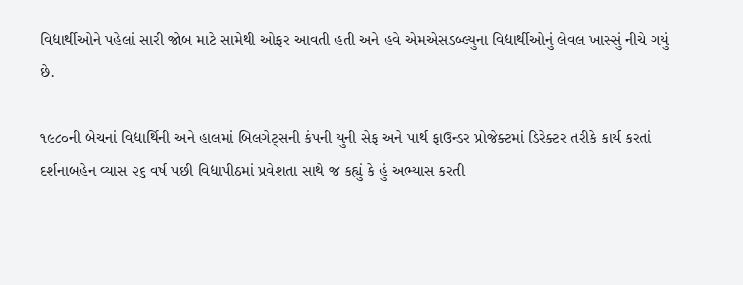વિદ્યાર્થીઓને પહેલાં સારી જોબ માટે સામેથી ઓફર આવતી હતી અને હવે એમએસડબ્લ્યુના વિદ્યાર્થીઓનું લેવલ ખાસ્સું નીચે ગયું છે.

૧૯૮૦ની બેચનાં વિદ્યાર્થિની અને હાલમાં બિલગેટ્સની કંપની યુની સેફ અને પાર્થ ફાઉન્ડર પ્રોજેક્ટમાં ડિરેક્ટર તરીકે કાર્ય કરતાં દર્શનાબહેન વ્યાસ ૨૬ વર્ષ પછી વિદ્યાપીઠમાં પ્રવેશતા સાથે જ કહ્યું કે હું અભ્યાસ કરતી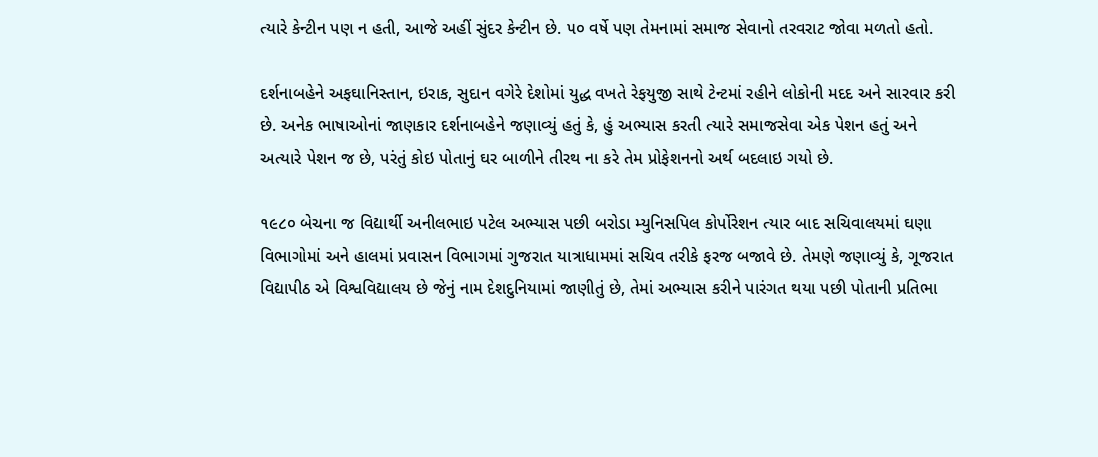ત્યારે કેન્ટીન પણ ન હતી, આજે અહીં સુંદર કેન્ટીન છે. ૫૦ વર્ષે પણ તેમનામાં સમાજ સેવાનો તરવરાટ જોવા મળતો હતો.

દર્શનાબહેને અફઘાનિસ્તાન, ઇરાક, સુદાન વગેરે દેશોમાં યુદ્ધ વખતે રેફયુજી સાથે ટેન્ટમાં રહીને લોકોની મદદ અને સારવાર કરી છે. અનેક ભાષાઓનાં જાણકાર દર્શનાબહેને જણાવ્યું હતું કે, હું અભ્યાસ કરતી ત્યારે સમાજસેવા એક પેશન હતું અને અત્યારે પેશન જ છે, પરંતું કોઇ પોતાનું ઘર બાળીને તીરથ ના કરે તેમ પ્રોફેશનનો અર્થ બદલાઇ ગયો છે.

૧૯૮૦ બેચના જ વિદ્યાર્થી અનીલભાઇ પટેલ અભ્યાસ પછી બરોડા મ્યુનિસપિલ કોર્પોરેશન ત્યાર બાદ સચિવાલયમાં ઘણા વિભાગોમાં અને હાલમાં પ્રવાસન વિભાગમાં ગુજરાત યાત્રાધામમાં સચિવ તરીકે ફરજ બજાવે છે. તેમણે જણાવ્યું કે, ગૂજરાત વિદ્યાપીઠ એ વિશ્વવિદ્યાલય છે જેનું નામ દેશદુનિયામાં જાણીતું છે, તેમાં અભ્યાસ કરીને પારંગત થયા પછી પોતાની પ્રતિભા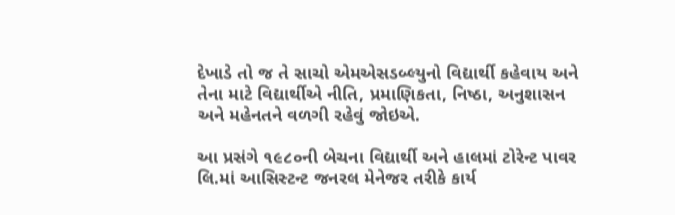દેખાડે તો જ તે સાચો એમએસડબ્લ્યુનો વિદ્યાર્થી કહેવાય અને તેના માટે વિદ્યાર્થીએ નીતિ, પ્રમાણિકતા, નિષ્ઠા, અનુશાસન અને મહેનતને વળગી રહેવું જોઇએ.

આ પ્રસંગે ૧૯૮૦ની બેચના વિદ્યાર્થી અને હાલમાં ટોરેન્ટ પાવર લિ.માં આસિસ્ટન્ટ જનરલ મેનેજર તરીકે કાર્ય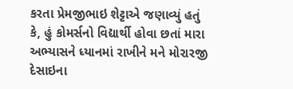કરતા પ્રેમજીભાઇ શેટ્ટાએ જણાવ્યું હતું કે, હું કોમર્સનો વિદ્યાર્થી હોવા છતાં મારા અભ્યાસને ધ્યાનમાં રાખીને મને મોરારજી દેસાઇના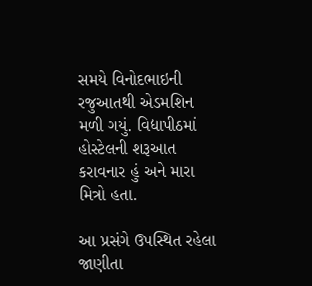સમયે વિનોદભાઇની રજુઆતથી એડમશિન મળી ગયું. વિદ્યાપીઠમાં હોસ્ટેલની શરૂઆત કરાવનાર હું અને મારા મિત્રો હતા.

આ પ્રસંગે ઉપસ્થિત રહેલા જાણીતા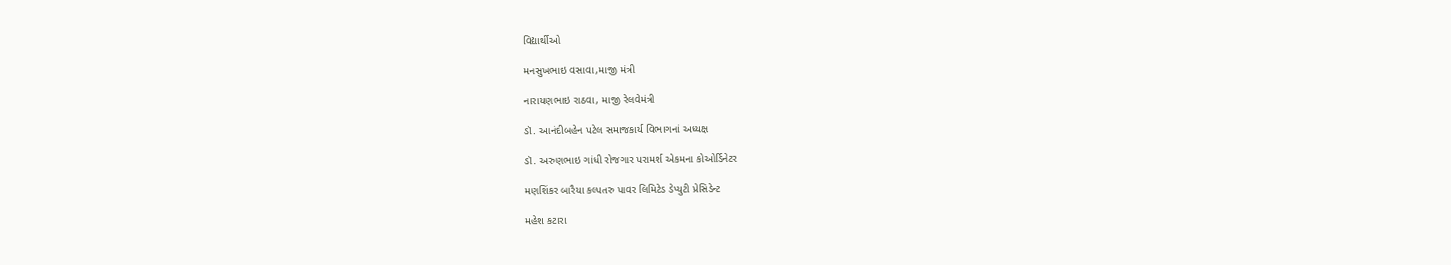વિદ્યાર્થીઓ

મનસુખભાઇ વસાવા,માજી મંત્રી

નારાયણભાઇ રાઠવા, માજી રેલવેમંત્રી

ડૉ. આનંદીબહેન પટેલ સમાજકાર્ય વિભાગનાં અધ્યક્ષ

ડૉ. અરુણભાઇ ગાંધી રોજગાર પરામર્શ એકમના કોઓર્ડિનેટર

મણશિંકર બારૈયા કલ્પતરુ પાવર લિમિટેડ ડેપ્યુટી પ્રેસિડેન્ટ

મહેશ કટારા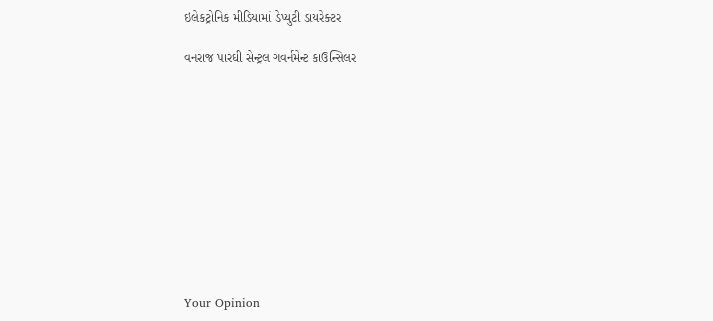ઇલેકટ્રોનિક મીડિયામાં ડેપ્યુટી ડાયરેક્ટર

વનરાજ પારઘી સેન્ટ્રલ ગવર્નમેન્ટ કાઉન્સિલર











Your Opinion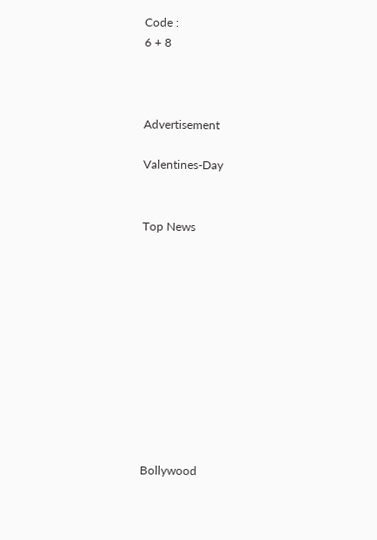Code :
6 + 8



Advertisement

Valentines-Day


Top News











Bollywood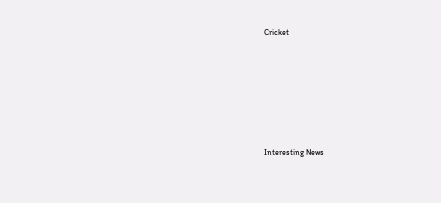Cricket











Interesting News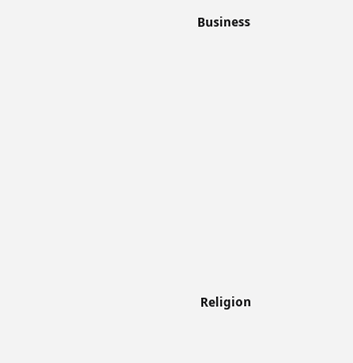Business











Religion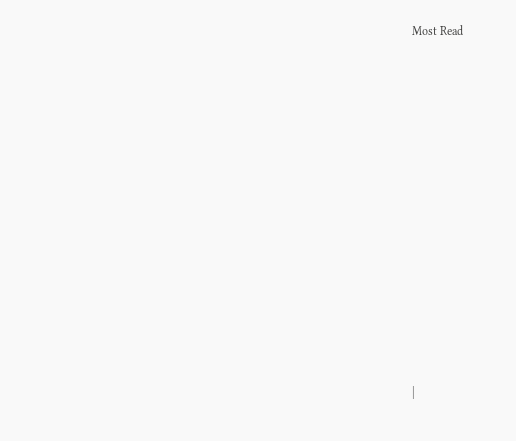Most Read













|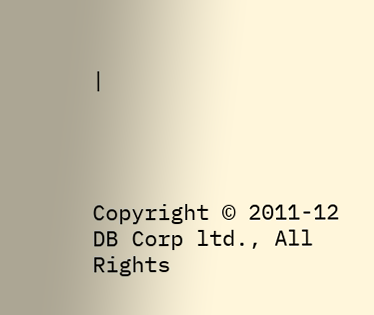|




Copyright © 2011-12 DB Corp ltd., All Rights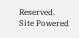Reserved.
Site Powered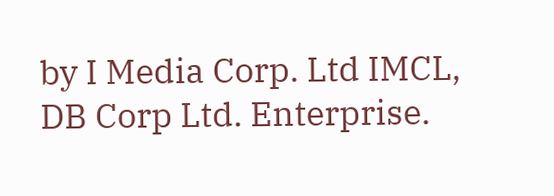by I Media Corp. Ltd IMCL, DB Corp Ltd. Enterprise.